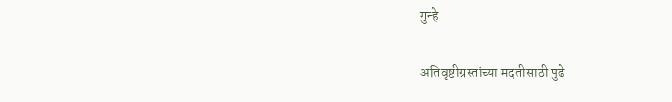गुन्हे

अतिवृष्टीग्रस्तांच्या मदतीसाठी पुढे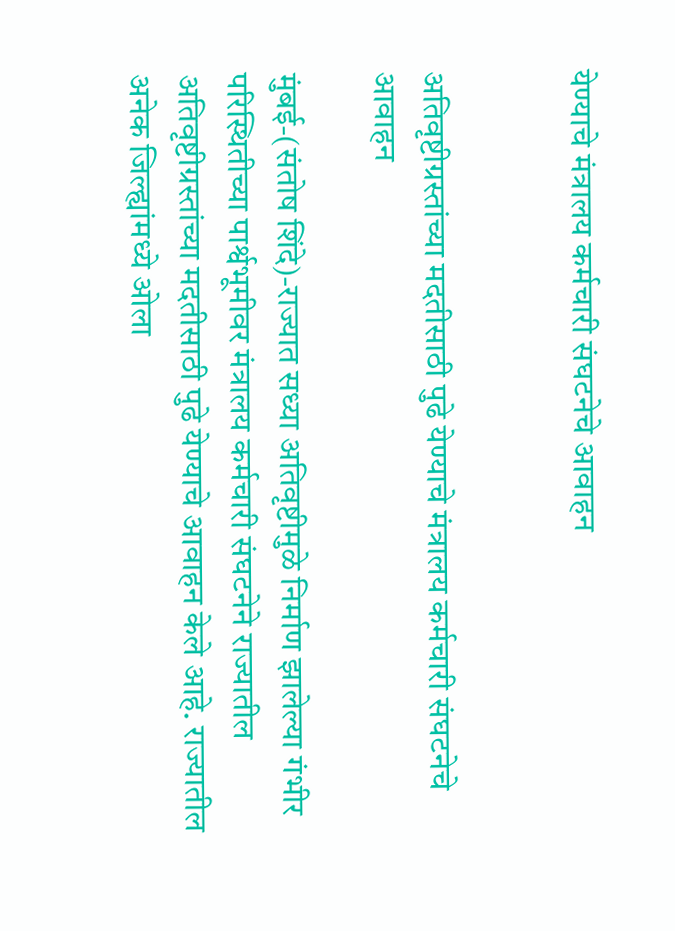येण्याचे मंत्रालय कर्मचारी संघटनेचे आवाहन


अतिवृष्टीग्रस्तांच्या मदतीसाठी पुढे येण्याचे मंत्रालय कर्मचारी संघटनेचे आवाहन

मुंबई-(संतोष शिंदे)-राज्यात सध्या अतिवृष्टीमुळे निर्माण झालेल्या गंभीर परिस्थितीच्या पार्श्वभूमीवर मंत्रालय कर्मचारी संघटनेने राज्यातील अतिवृष्टीग्रस्तांच्या मदतीसाठी पुढे येण्याचे आवाहन केले आहे. राज्यातील अनेक जिल्ह्यांमध्ये ओला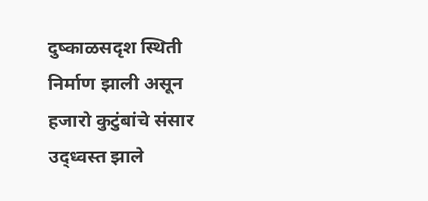दुष्काळसदृश स्थिती निर्माण झाली असून हजारो कुटुंबांचे संसार उद्ध्वस्त झाले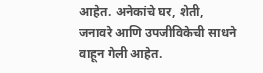आहेत. अनेकांचे घर, शेती, जनावरे आणि उपजीविकेची साधने वाहून गेली आहेत.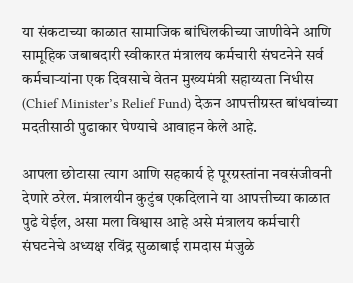या संकटाच्या काळात सामाजिक बांधिलकीच्या जाणीवेने आणि सामूहिक जबाबदारी स्वीकारत मंत्रालय कर्मचारी संघटनेने सर्व कर्मचाऱ्यांना एक दिवसाचे वेतन मुख्यमंत्री सहाय्यता निधीस (Chief Minister’s Relief Fund) देऊन आपत्तीग्रस्त बांधवांच्या मदतीसाठी पुढाकार घेण्याचे आवाहन केले आहे.

आपला छोटासा त्याग आणि सहकार्य हे पूरग्रस्तांना नवसंजीवनी देणारे ठरेल. मंत्रालयीन कुटुंब एकदिलाने या आपत्तीच्या काळात पुढे येईल, असा मला विश्वास आहे असे मंत्रालय कर्मचारी संघटनेचे अध्यक्ष रविंद्र सुळाबाई रामदास मंजुळे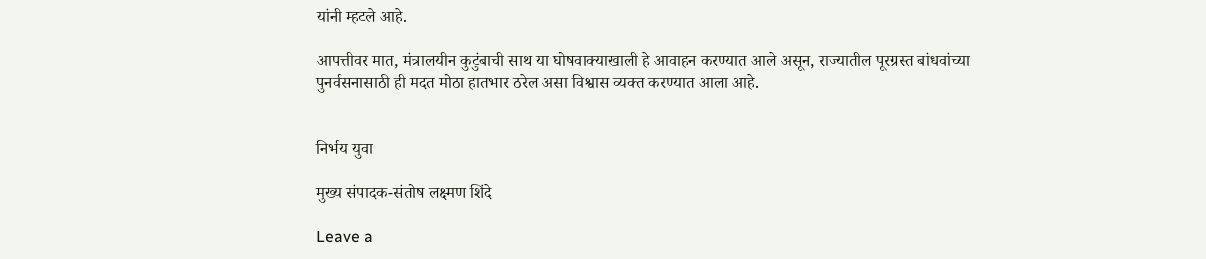यांनी म्हटले आहे.

आपत्तीवर मात, मंत्रालयीन कुटुंबाची साथ या घोषवाक्याखाली हे आवाहन करण्यात आले असून, राज्यातील पूरग्रस्त बांधवांच्या पुनर्वसनासाठी ही मदत मोठा हातभार ठरेल असा विश्वास व्यक्त करण्यात आला आहे.


निर्भय युवा

मुख्य संपादक-संतोष लक्ष्मण शिंदे

Leave a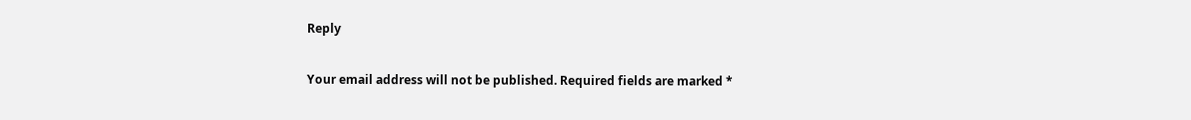Reply

Your email address will not be published. Required fields are marked *